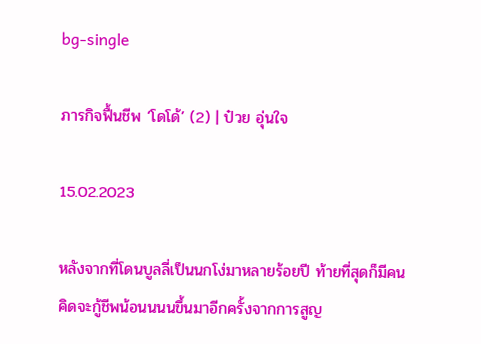bg-single

ภารกิจฟื้นชีพ ‘โดโด้’ (2) | ป๋วย อุ่นใจ

15.02.2023

หลังจากที่โดนบูลลี่เป็นนกโง่มาหลายร้อยปี ท้ายที่สุดก็มีคนคิดจะกู้ชีพน้อนนนนขึ้นมาอีกครั้งจากการสูญ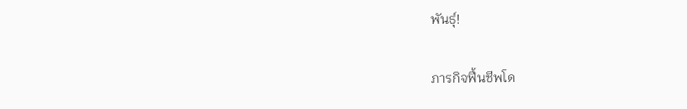พันธุ์!

ภารกิจฟื้นชีพโด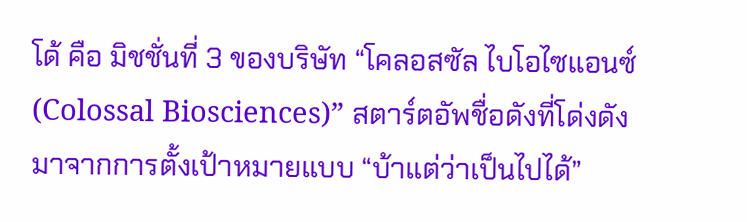โด้ คือ มิชชั่นที่ 3 ของบริษัท “โคลอสซัล ไบโอไซแอนซ์ (Colossal Biosciences)” สตาร์ตอัพชื่อดังที่โด่งดังมาจากการตั้งเป้าหมายแบบ “บ้าแต่ว่าเป็นไปได้”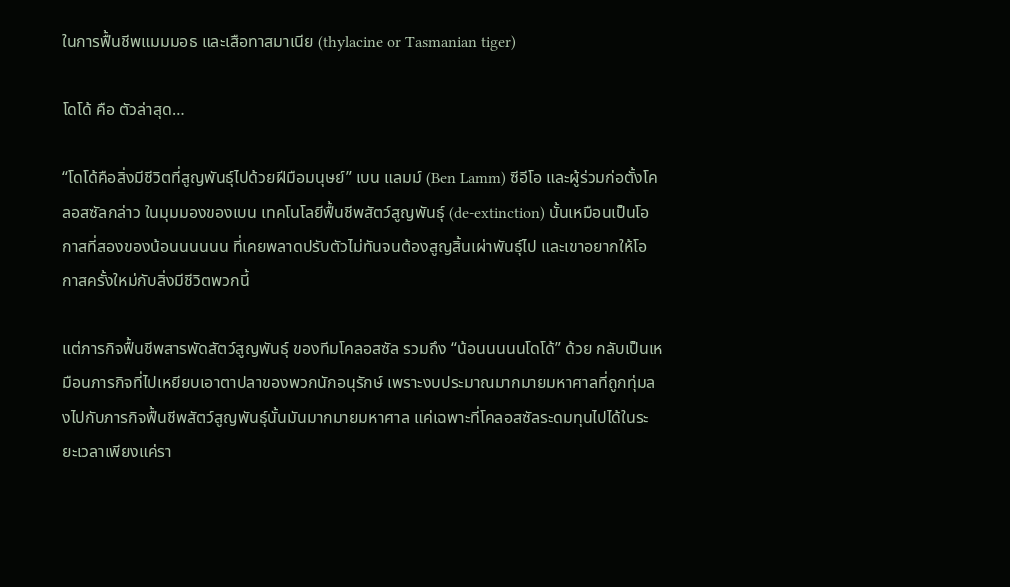ในการฟื้นชีพแมมมอธ และเสือทาสมาเนีย (thylacine or Tasmanian tiger)

โดโด้ คือ ตัวล่าสุด…

“โดโด้คือสิ่งมีชีวิตที่สูญพันธุ์ไปด้วยฝีมือมนุษย์” เบน แลมม์ (Ben Lamm) ซีอีโอ และผู้ร่วมก่อตั้งโคลอสซัลกล่าว ในมุมมองของเบน เทคโนโลยีฟื้นชีพสัตว์สูญพันธุ์ (de-extinction) นั้นเหมือนเป็นโอกาสที่สองของน้อนนนนนน ที่เคยพลาดปรับตัวไม่ทันจนต้องสูญสิ้นเผ่าพันธุ์ไป และเขาอยากให้โอกาสครั้งใหม่กับสิ่งมีชีวิตพวกนี้

แต่ภารกิจฟื้นชีพสารพัดสัตว์สูญพันธุ์ ของทีมโคลอสซัล รวมถึง “น้อนนนนนโดโด้” ด้วย กลับเป็นเหมือนภารกิจที่ไปเหยียบเอาตาปลาของพวกนักอนุรักษ์ เพราะงบประมาณมากมายมหาศาลที่ถูกทุ่มลงไปกับภารกิจฟื้นชีพสัตว์สูญพันธุ์นั้นมันมากมายมหาศาล แค่เฉพาะที่โคลอสซัลระดมทุนไปได้ในระยะเวลาเพียงแค่รา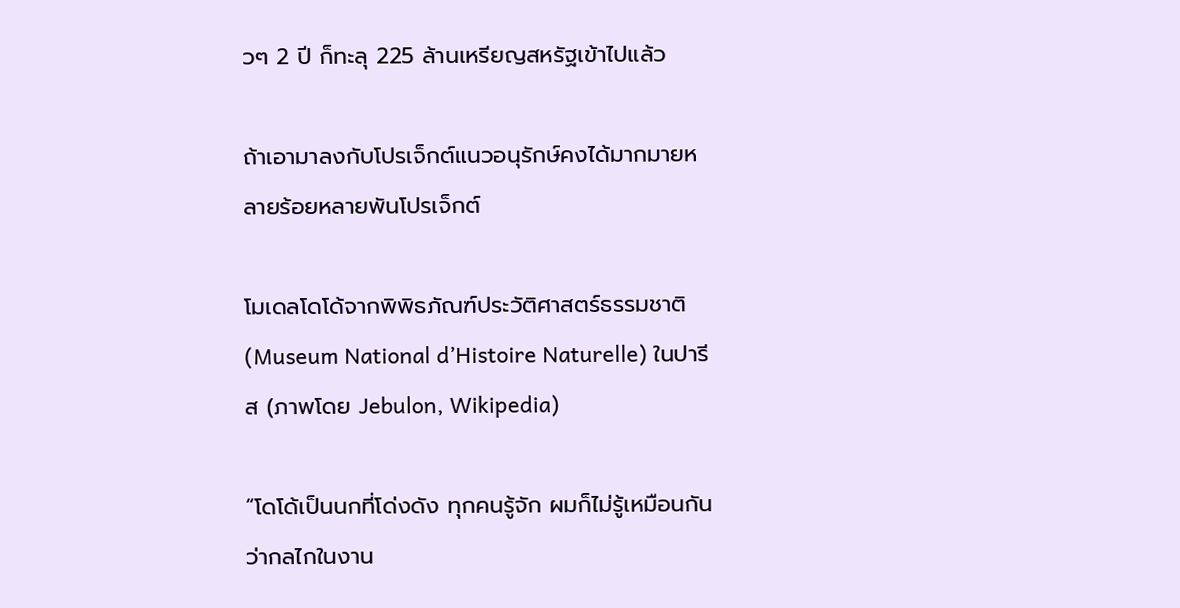วๆ 2 ปี ก็ทะลุ 225 ล้านเหรียญสหรัฐเข้าไปแล้ว

ถ้าเอามาลงกับโปรเจ็กต์แนวอนุรักษ์คงได้มากมายหลายร้อยหลายพันโปรเจ็กต์

โมเดลโดโด้จากพิพิธภัณฑ์ประวัติศาสตร์ธรรมชาติ (Museum National d’Histoire Naturelle) ในปารีส (ภาพโดย Jebulon, Wikipedia)

“โดโด้เป็นนกที่โด่งดัง ทุกคนรู้จัก ผมก็ไม่รู้เหมือนกันว่ากลไกในงาน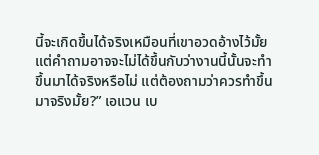นี้จะเกิดขึ้นได้จริงเหมือนที่เขาอวดอ้างไว้มั้ย แต่คำถามอาจจะไม่ได้ขึ้นกับว่างานนี้นั้นจะทำขึ้นมาได้จริงหรือไม่ แต่ต้องถามว่าควรทำขึ้นมาจริงมั้ย?” เอแวน เบ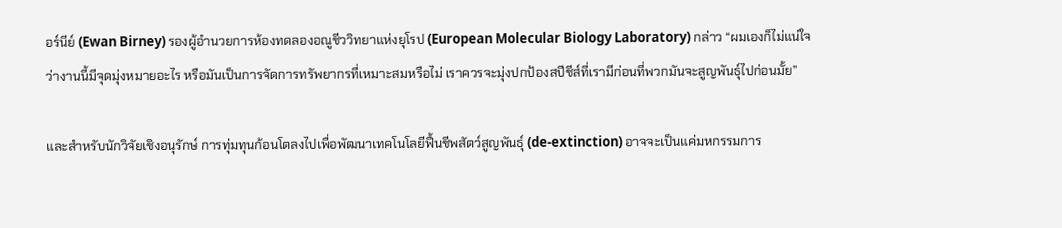อร์นีย์ (Ewan Birney) รองผู้อำนวยการห้องทดลองอณูชีววิทยาแห่งยุโรป (European Molecular Biology Laboratory) กล่าว “ผมเองก็ไม่แน่ใจว่างานนี้มีจุดมุ่งหมายอะไร หรือมันเป็นการจัดการทรัพยากรที่เหมาะสมหรือไม่ เราควรจะมุ่งปกป้องสปีชีส์ที่เรามีก่อนที่พวกมันจะสูญพันธุ์ไปก่อนมั้ย”

และสำหรับนักวิจัยเชิงอนุรักษ์ การทุ่มทุนก้อนโตลงไปเพื่อพัฒนาเทคโนโลยีฟื้นชีพสัตว์สูญพันธุ์ (de-extinction) อาจจะเป็นแค่มหกรรมการ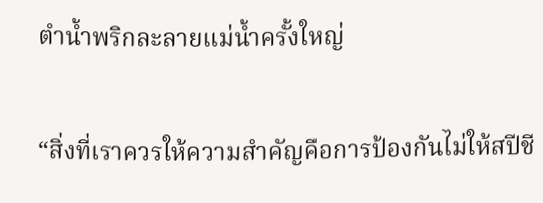ตำน้ำพริกละลายแม่น้ำครั้งใหญ่

“สิ่งที่เราควรให้ความสำคัญคือการป้องกันไม่ให้สปีชี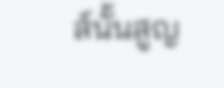ส์นั้นสูญ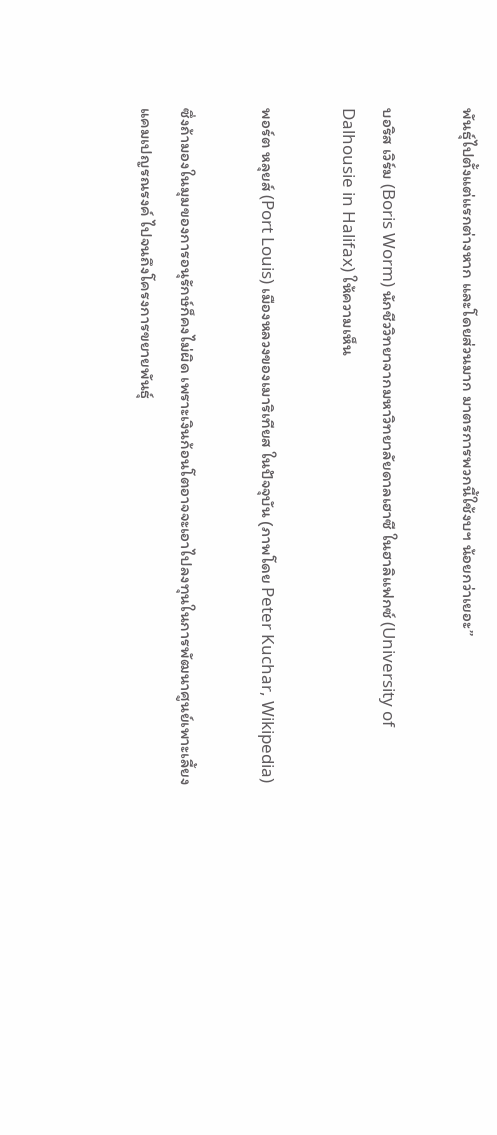พันธุ์ไปตั้งแต่แรกต่างหาก และโดยส่วนมาก มาตรการพวกนี้ใช้งบฯ น้อยกว่าเยอะ”

บอริส เวิร์ม (Boris Worm) นักชีววิทยาจากมหาวิทยาลัยดาลเฮาซี ในฮาลิแฟกซ์ (University of Dalhousie in Halifax) ให้ความเห็น

พอร์ต หลุยส์ (Port Louis) เมืองหลวงของเมาริเทียส ในปัจจุบัน (ภาพโดย Peter Kuchar, Wikipedia)

ซึ่งถ้ามองในมุมของการอนุรักษ์ก็คงไม่ผิด เพราะเงินก้อนโตอาจจะเอาไปลงทุนในการพัฒนาศูนย์เพาะเลี้ยง แคมเปญรณรงค์ ไปจนถึงโครงการขยายพันธุ์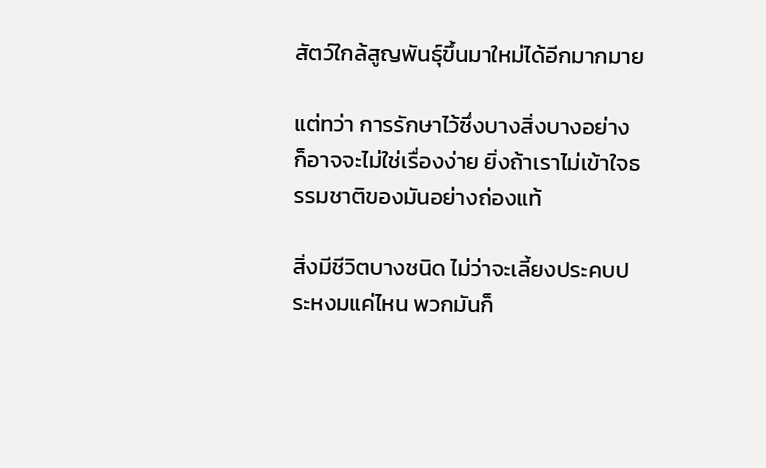สัตว์ใกล้สูญพันธุ์ขึ้นมาใหม่ได้อีกมากมาย

แต่ทว่า การรักษาไว้ซึ่งบางสิ่งบางอย่าง ก็อาจจะไม่ใช่เรื่องง่าย ยิ่งถ้าเราไม่เข้าใจธรรมชาติของมันอย่างถ่องแท้

สิ่งมีชีวิตบางชนิด ไม่ว่าจะเลี้ยงประคบประหงมแค่ไหน พวกมันก็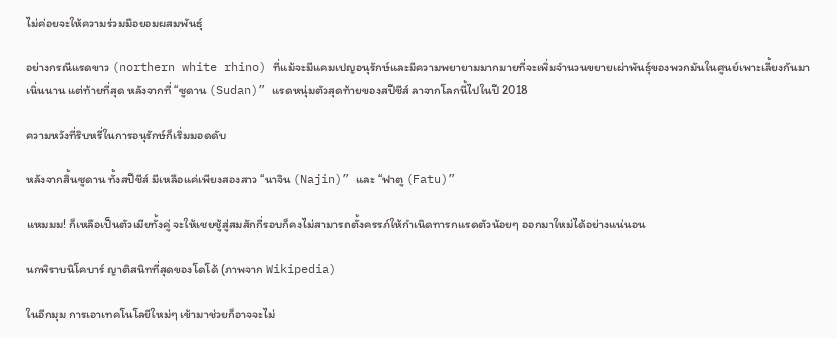ไม่ค่อยจะให้ความร่วมมือยอมผสมพันธุ์

อย่างกรณีแรดขาว (northern white rhino) ที่แม้จะมีแคมเปญอนุรักษ์และมีความพยายามมากมายที่จะเพิ่มจำนวนขยายเผ่าพันธุ์ของพวกมันในศูนย์เพาะเลี้ยงกันมาเนิ่นนาน แต่ท้ายที่สุด หลังจากที่ “ซูดาน (Sudan)” แรดหนุ่มตัวสุดท้ายของสปีชีส์ ลาจากโลกนี้ไปในปี 2018

ความหวังที่ริบหรี่ในการอนุรักษ์ก็เริ่มมอดดับ

หลังจากสิ้นซูดาน ทั้งสปีชีส์ มีเหลือแค่เพียงสองสาว “นาจิน (Najin)” และ “ฟาตู (Fatu)”

แหมมม! ก็เหลือเป็นตัวเมียทั้งคู่ จะให้เชยชู้สู่สมสักกี่รอบก็คงไม่สามารถตั้งครรภ์ให้กำเนิดทารกแรดตัวน้อยๆ ออกมาใหม่ได้อย่างแน่นอน

นกพิราบนิโคบาร์ ญาติสนิทที่สุดของโดโด้ (ภาพจาก Wikipedia)

ในอีกมุม การเอาเทคโนโลยีใหม่ๆ เข้ามาช่วยก็อาจจะไม่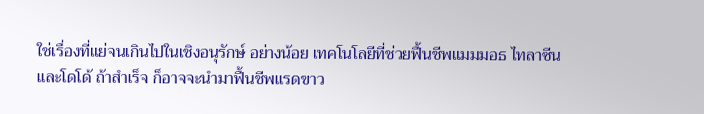ใช่เรื่องที่แย่จนเกินไปในเชิงอนุรักษ์ อย่างน้อย เทคโนโลยีที่ช่วยฟื้นชีพแมมมอธ ไทลาซีนและโดโด้ ถ้าสำเร็จ ก็อาจจะนำมาฟื้นชีพแรดขาว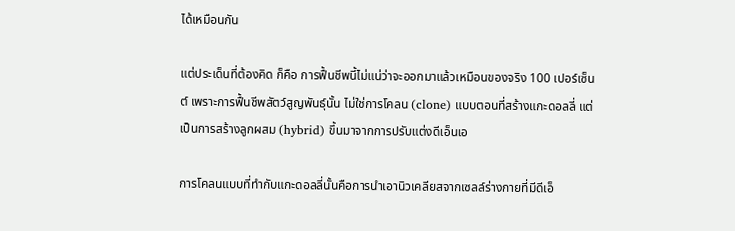ได้เหมือนกัน

แต่ประเด็นที่ต้องคิด ก็คือ การฟื้นชีพนี้ไม่แน่ว่าจะออกมาแล้วเหมือนของจริง 100 เปอร์เซ็นต์ เพราะการฟื้นชีพสัตว์สูญพันธุ์นั้น ไม่ใช่การโคลน (clone) แบบตอนที่สร้างแกะดอลลี่ แต่เป็นการสร้างลูกผสม (hybrid) ขึ้นมาจากการปรับแต่งดีเอ็นเอ

การโคลนแบบที่ทำกับแกะดอลลี่นั้นคือการนำเอานิวเคลียสจากเซลล์ร่างกายที่มีดีเอ็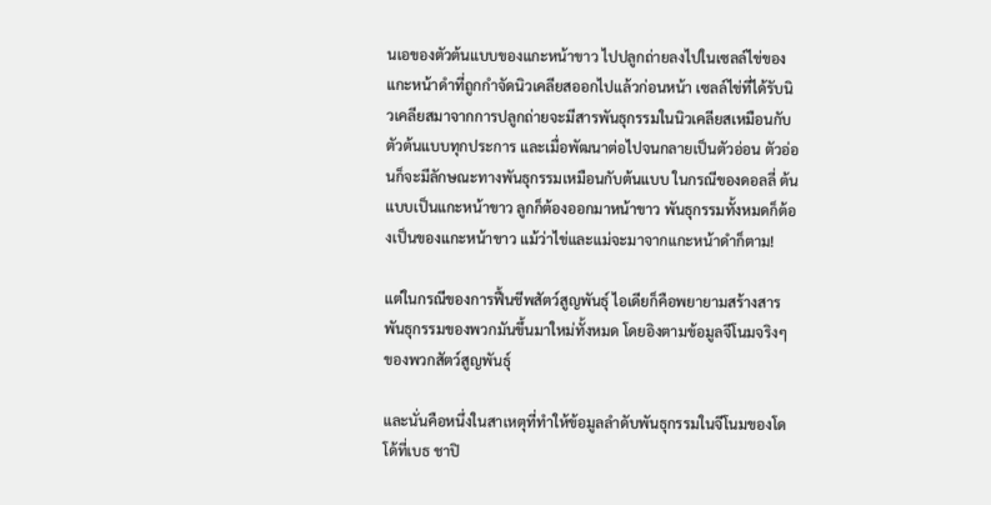นเอของตัวต้นแบบของแกะหน้าขาว ไปปลูกถ่ายลงไปในเซลล์ไข่ของแกะหน้าดำที่ถูกกำจัดนิวเคลียสออกไปแล้วก่อนหน้า เซลล์ไข่ที่ได้รับนิวเคลียสมาจากการปลูกถ่ายจะมีสารพันธุกรรมในนิวเคลียสเหมือนกับตัวต้นแบบทุกประการ และเมื่อพัฒนาต่อไปจนกลายเป็นตัวอ่อน ตัวอ่อนก็จะมีลักษณะทางพันธุกรรมเหมือนกับต้นแบบ ในกรณีของดอลลี่ ต้นแบบเป็นแกะหน้าขาว ลูกก็ต้องออกมาหน้าขาว พันธุกรรมทั้งหมดก็ต้องเป็นของแกะหน้าขาว แม้ว่าไข่และแม่จะมาจากแกะหน้าดำก็ตาม!

แต่ในกรณีของการฟื้นชีพสัตว์สูญพันธุ์ ไอเดียก็คือพยายามสร้างสารพันธุกรรมของพวกมันขึ้นมาใหม่ทั้งหมด โดยอิงตามข้อมูลจีโนมจริงๆ ของพวกสัตว์สูญพันธุ์

และนั่นคือหนึ่งในสาเหตุที่ทำให้ข้อมูลลำดับพันธุกรรมในจีโนมของโดโด้ที่เบธ ชาปิ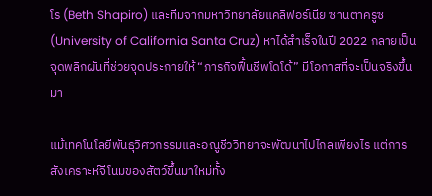โร (Beth Shapiro) และทีมจากมหาวิทยาลัยแคลิฟอร์เนีย ซานตาครูซ (University of California Santa Cruz) หาได้สำเร็จในปี 2022 กลายเป็นจุดพลิกผันที่ช่วยจุดประกายให้ “ภารกิจฟื้นชีพโดโด้” มีโอกาสที่จะเป็นจริงขึ้นมา

แม้เทคโนโลยีพันธุวิศวกรรมและอณูชีววิทยาจะพัฒนาไปไกลเพียงไร แต่การสังเคราะห์จีโนมของสัตว์ขึ้นมาใหม่ทั้ง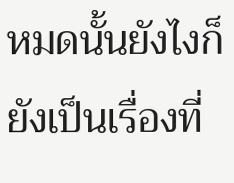หมดนั้นยังไงก็ยังเป็นเรื่องที่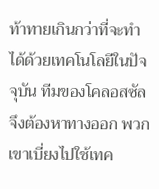ท้าทายเกินกว่าที่จะทำได้ด้วยเทคโนโลยีในปัจจุบัน ทีมของโคลอสซัลจึงต้องหาทางออก พวกเขาเบี่ยงไปใช้เทค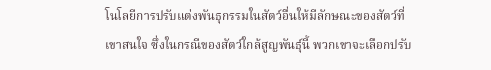โนโลยีการปรับแต่งพันธุกรรมในสัตว์อื่นให้มีลักษณะของสัตว์ที่เขาสนใจ ซึ่งในกรณีของสัตว์ใกล้สูญพันธุ์นี้ พวกเขาจะเลือกปรับ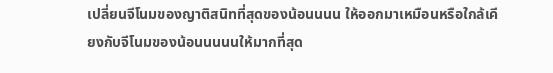เปลี่ยนจีโนมของญาติสนิทที่สุดของน้อนนนน ให้ออกมาเหมือนหรือใกล้เคียงกับจีโนมของน้อนนนนนให้มากที่สุด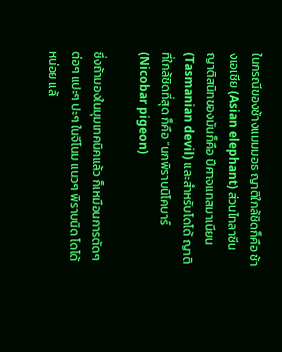ในกรณีของช้างแมมมอธ ญาติใกล้ชิดก็คือ ช้างเอเชีย (Asian elephant) ส่วนไทลาซีน ญาติสนิทของมันก็คือ ปีศาจแทสมาเนียน (Tasmanian devil) และสำหรับโดโด้ ญาติที่ใกล้ชิดที่สุด ก็คือ “นกพิราบนิโคบาร์ (Nicobar pigeon)

ซึ่งถ้ามองในมุมเทคนิคแล้ว ก็เหมือนการตัดๆ ต่อๆ แปะๆ ปะๆ ในจีโนม แนวๆ พิราบนิด โดโด้หน่อย แล้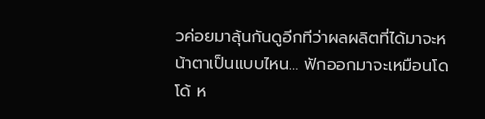วค่อยมาลุ้นกันดูอีกทีว่าผลผลิตที่ได้มาจะหน้าตาเป็นแบบไหน… ฟักออกมาจะเหมือนโดโด้ ห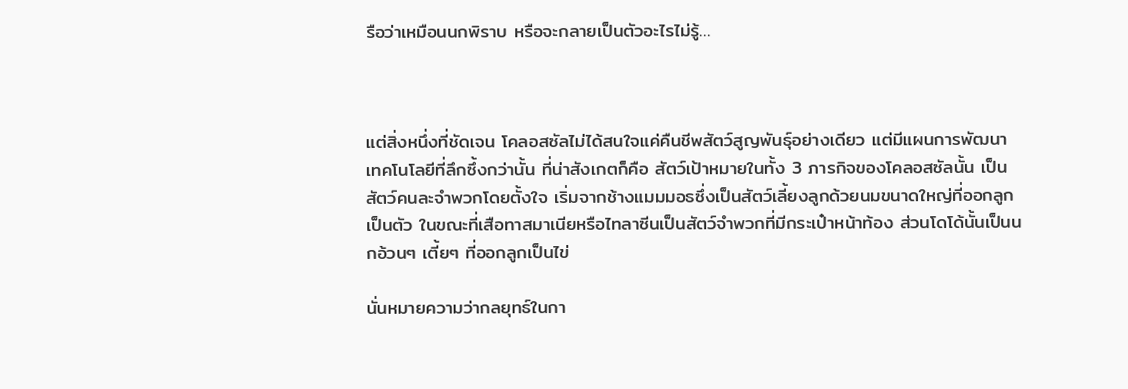รือว่าเหมือนนกพิราบ หรือจะกลายเป็นตัวอะไรไม่รู้…



แต่สิ่งหนึ่งที่ชัดเจน โคลอสซัลไม่ได้สนใจแค่คืนชีพสัตว์สูญพันธุ์อย่างเดียว แต่มีแผนการพัฒนาเทคโนโลยีที่ลึกซึ้งกว่านั้น ที่น่าสังเกตก็คือ สัตว์เป้าหมายในทั้ง 3 ภารกิจของโคลอสซัลนั้น เป็นสัตว์คนละจำพวกโดยตั้งใจ เริ่มจากช้างแมมมอธซึ่งเป็นสัตว์เลี้ยงลูกด้วยนมขนาดใหญ่ที่ออกลูกเป็นตัว ในขณะที่เสือทาสมาเนียหรือไทลาซีนเป็นสัตว์จำพวกที่มีกระเป๋าหน้าท้อง ส่วนโดโด้นั้นเป็นนกอ้วนๆ เตี้ยๆ ที่ออกลูกเป็นไข่

นั่นหมายความว่ากลยุทธ์ในกา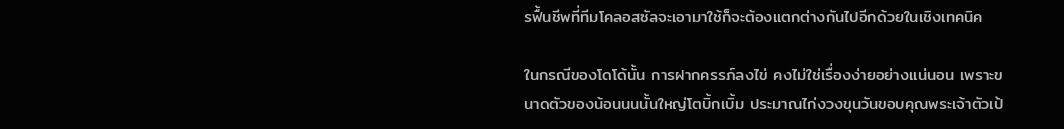รฟื้นชีพที่ทีมโคลอสซัลจะเอามาใช้ก็จะต้องแตกต่างกันไปอีกด้วยในเชิงเทคนิค

ในกรณีของโดโด้นั้น การฝากครรภ์ลงไข่ คงไม่ใช่เรื่องง่ายอย่างแน่นอน เพราะขนาดตัวของน้อนนนนั้นใหญ่โตบิ้กเบิ้ม ประมาณไก่งวงขุนวันขอบคุณพระเจ้าตัวเป้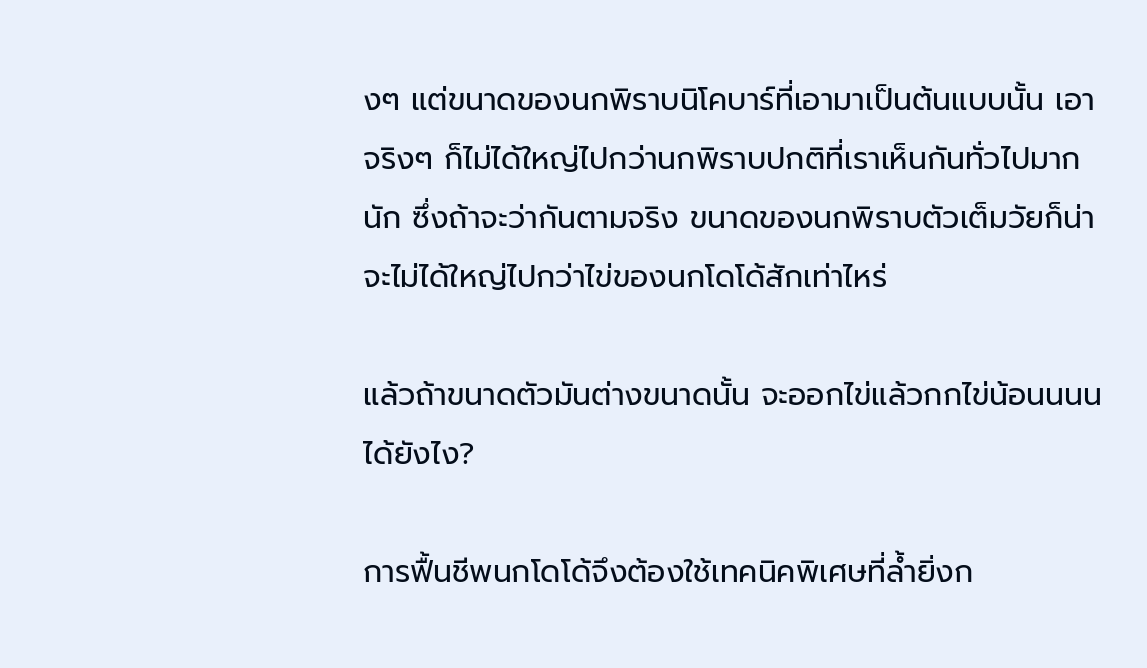งๆ แต่ขนาดของนกพิราบนิโคบาร์ที่เอามาเป็นต้นแบบนั้น เอาจริงๆ ก็ไม่ได้ใหญ่ไปกว่านกพิราบปกติที่เราเห็นกันทั่วไปมากนัก ซึ่งถ้าจะว่ากันตามจริง ขนาดของนกพิราบตัวเต็มวัยก็น่าจะไม่ได้ใหญ่ไปกว่าไข่ของนกโดโด้สักเท่าไหร่

แล้วถ้าขนาดตัวมันต่างขนาดนั้น จะออกไข่แล้วกกไข่น้อนนนนได้ยังไง?

การฟื้นชีพนกโดโด้จึงต้องใช้เทคนิคพิเศษที่ล้ำยิ่งก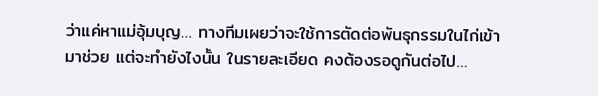ว่าแค่หาแม่อุ้มบุญ… ทางทีมเผยว่าจะใช้การตัดต่อพันธุกรรมในไก่เข้ามาช่วย แต่จะทำยังไงนั้น ในรายละเอียด คงต้องรอดูกันต่อไป…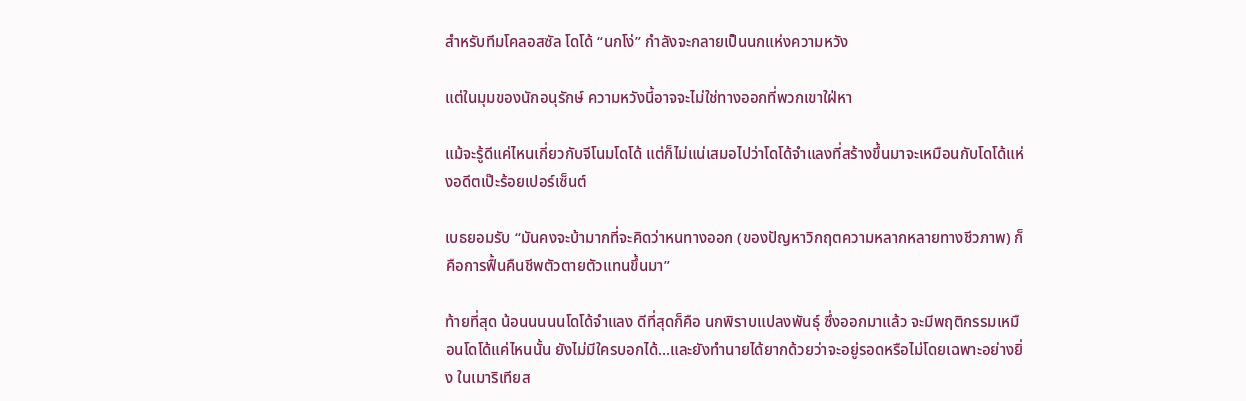สําหรับทีมโคลอสซัล โดโด้ “นกโง่” กำลังจะกลายเป็นนกแห่งความหวัง

แต่ในมุมของนักอนุรักษ์ ความหวังนี้อาจจะไม่ใช่ทางออกที่พวกเขาใฝ่หา

แม้จะรู้ดีแค่ไหนเกี่ยวกับจีโนมโดโด้ แต่ก็ไม่แน่เสมอไปว่าโดโด้จำแลงที่สร้างขึ้นมาจะเหมือนกับโดโด้แห่งอดีตเป๊ะร้อยเปอร์เซ็นต์

เบธยอมรับ “มันคงจะบ้ามากที่จะคิดว่าหนทางออก (ของปัญหาวิกฤตความหลากหลายทางชีวภาพ) ก็คือการฟื้นคืนชีพตัวตายตัวแทนขึ้นมา”

ท้ายที่สุด น้อนนนนนโดโด้จำแลง ดีที่สุดก็คือ นกพิราบแปลงพันธุ์ ซึ่งออกมาแล้ว จะมีพฤติกรรมเหมือนโดโด้แค่ไหนนั้น ยังไม่มีใครบอกได้…และยังทำนายได้ยากด้วยว่าจะอยู่รอดหรือไม่โดยเฉพาะอย่างยิ่ง ในเมาริเทียส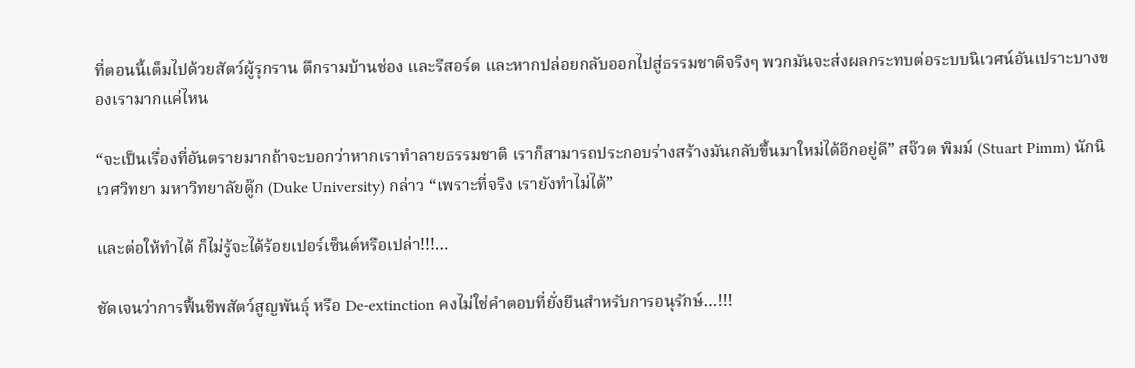ที่ตอนนี้เต็มไปด้วยสัตว์ผู้รุกราน ตึกรามบ้านช่อง และรีสอร์ต และหากปล่อยกลับออกไปสู่ธรรมชาติจริงๆ พวกมันจะส่งผลกระทบต่อระบบนิเวศน์อันเปราะบางของเรามากแค่ไหน

“จะเป็นเรื่องที่อันตรายมากถ้าจะบอกว่าหากเราทำลายธรรมชาติ เราก็สามารถประกอบร่างสร้างมันกลับขึ้นมาใหม่ได้อีกอยู่ดี” สจ๊วต พิมม์ (Stuart Pimm) นักนิเวศวิทยา มหาวิทยาลัยดู๊ก (Duke University) กล่าว “เพราะที่จริง เรายังทำไม่ได้”

และต่อให้ทำได้ ก็ไม่รู้จะได้ร้อยเปอร์เซ็นต์หรือเปล่า!!!…

ชัดเจนว่าการฟื้นชีพสัตว์สูญพันธุ์ หรือ De-extinction คงไม่ใช่คำตอบที่ยั่งยืนสำหรับการอนุรักษ์…!!!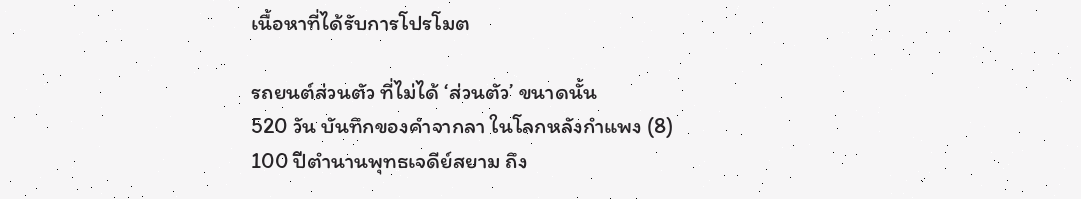เนื้อหาที่ได้รับการโปรโมต

รถยนต์ส่วนตัว ที่ไม่ได้ ‘ส่วนตัว’ ขนาดนั้น
520 วัน บันทึกของคำจากลา ในโลกหลังกำแพง (8)
100 ปีตำนานพุทธเจดีย์สยาม ถึง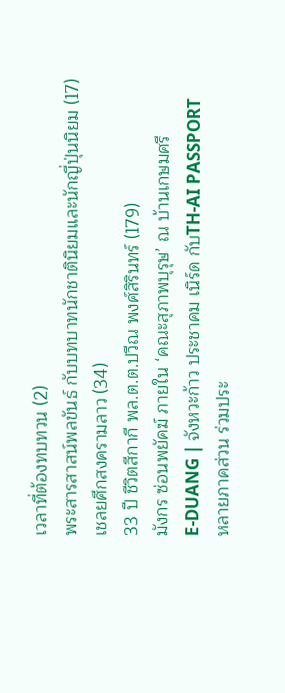เวลาที่ต้องทบทวน (2)
พระสารสาสน์พลขันธ์ กับบทบาทนักชาตินิยมและนักญี่ปุ่นนิยม (17)
เชลยศึกสงครามลาว (34)
33 ปี ชีวิตสีกากี พล.ต.ต.ปวีณ พงศ์สิรินทร์ (179)
มังกร ซ่อนพยัคฆ์ ภายใน ‘คณะสุภาพบุรุษ’ ณ บ้านเกษมศรี
E-DUANG | จังหวะก้าว ประชาคม เนิร์ด กับTH-AI PASSPORT
หลายภาคส่วน ร่วมประ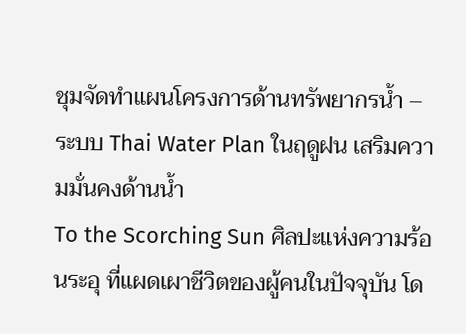ชุมจัดทำแผนโครงการด้านทรัพยากรน้ำ – ระบบ Thai Water Plan ในฤดูฝน เสริมความมั่นคงด้านน้ำ
To the Scorching Sun ศิลปะแห่งความร้อนระอุ ที่แผดเผาชีวิตของผู้คนในปัจจุบัน โด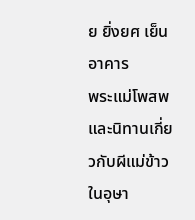ย ยิ่งยศ เย็นอาคาร
พระแม่โพสพ และนิทานเกี่ยวกับผีแม่ข้าวในอุษา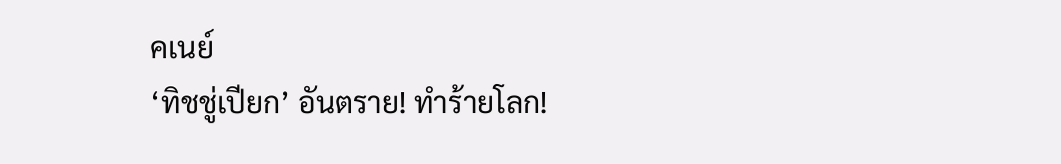คเนย์
‘ทิชชู่เปียก’ อันตราย! ทำร้ายโลก!